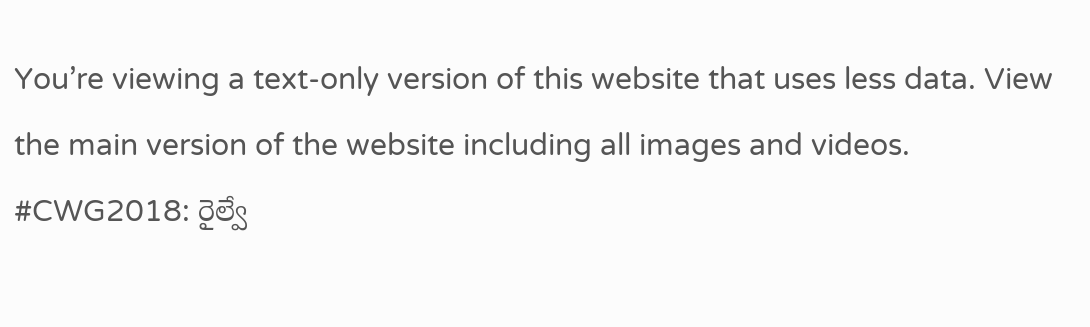You’re viewing a text-only version of this website that uses less data. View the main version of the website including all images and videos.
#CWG2018: రైల్వే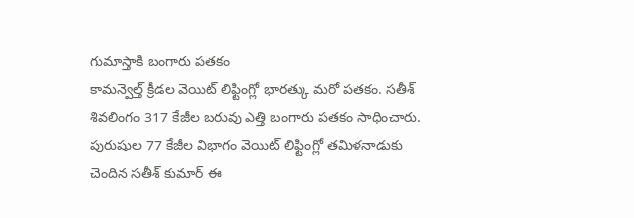గుమాస్తాకి బంగారు పతకం
కామన్వెల్త్ క్రీడల వెయిట్ లిఫ్టింగ్లో భారత్కు మరో పతకం. సతీశ్ శివలింగం 317 కేజీల బరువు ఎత్తి బంగారు పతకం సాధించారు.
పురుషుల 77 కేజీల విభాగం వెయిట్ లిఫ్టింగ్లో తమిళనాడుకు చెందిన సతీశ్ కుమార్ ఈ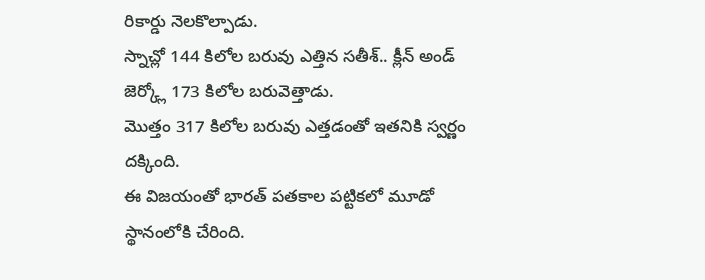రికార్డు నెలకొల్పాడు.
స్నాచ్లో 144 కిలోల బరువు ఎత్తిన సతీశ్.. క్లీన్ అండ్ జెర్క్లో 173 కిలోల బరువెత్తాడు.
మొత్తం 317 కిలోల బరువు ఎత్తడంతో ఇతనికి స్వర్ణం దక్కింది.
ఈ విజయంతో భారత్ పతకాల పట్టికలో మూడో స్థానంలోకి చేరింది.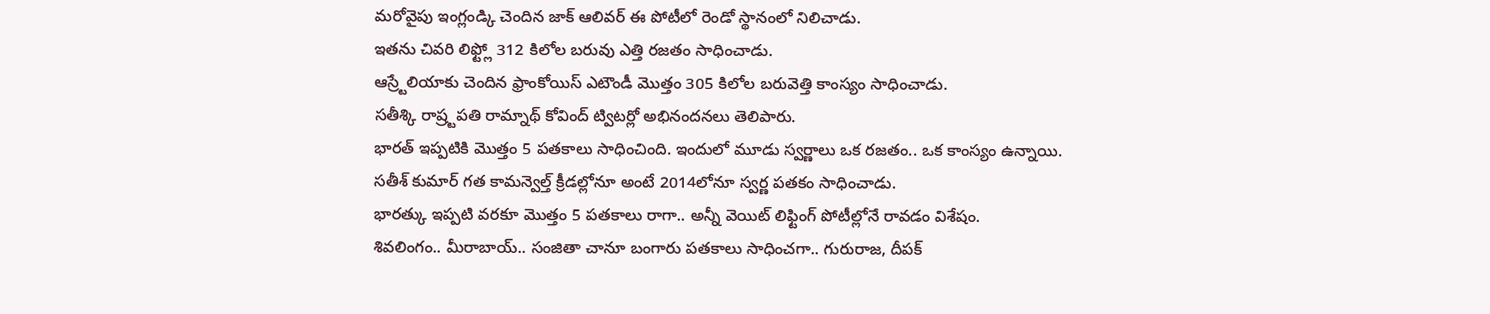మరోవైపు ఇంగ్లండ్కి చెందిన జాక్ ఆలివర్ ఈ పోటీలో రెండో స్థానంలో నిలిచాడు.
ఇతను చివరి లిఫ్ట్లో 312 కిలోల బరువు ఎత్తి రజతం సాధించాడు.
ఆస్ర్టేలియాకు చెందిన ఫ్రాంకోయిస్ ఎటౌండీ మొత్తం 305 కిలోల బరువెత్తి కాంస్యం సాధించాడు.
సతీశ్కి రాష్ర్టపతి రామ్నాథ్ కోవింద్ ట్విటర్లో అభినందనలు తెలిపారు.
భారత్ ఇప్పటికి మొత్తం 5 పతకాలు సాధించింది. ఇందులో మూడు స్వర్ణాలు ఒక రజతం.. ఒక కాంస్యం ఉన్నాయి.
సతీశ్ కుమార్ గత కామన్వెల్త్ క్రీడల్లోనూ అంటే 2014లోనూ స్వర్ణ పతకం సాధించాడు.
భారత్కు ఇప్పటి వరకూ మొత్తం 5 పతకాలు రాగా.. అన్నీ వెయిట్ లిఫ్టింగ్ పోటీల్లోనే రావడం విశేషం.
శివలింగం.. మీరాబాయ్.. సంజితా చానూ బంగారు పతకాలు సాధించగా.. గురురాజ, దీపక్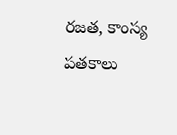రజత, కాంస్య పతకాలు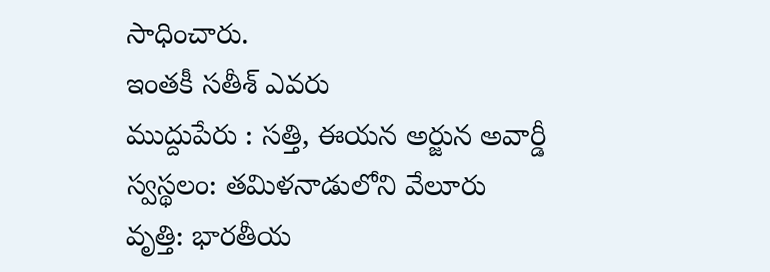సాధించారు.
ఇంతకీ సతీశ్ ఎవరు
ముద్దుపేరు : సత్తి, ఈయన అర్జున అవార్డీ
స్వస్థలం: తమిళనాడులోని వేలూరు
వృత్తి: భారతీయ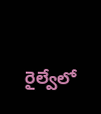రైల్వేలో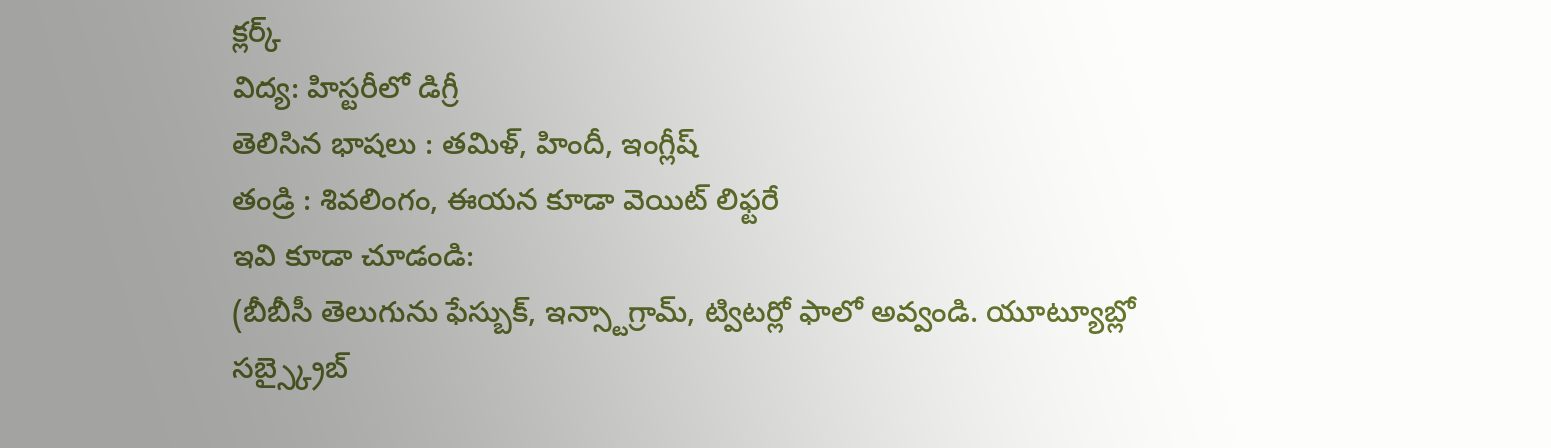క్లర్క్
విద్య: హిస్టరీలో డిగ్రీ
తెలిసిన భాషలు : తమిళ్, హిందీ, ఇంగ్లీష్
తండ్రి : శివలింగం, ఈయన కూడా వెయిట్ లిఫ్టరే
ఇవి కూడా చూడండి:
(బీబీసీ తెలుగును ఫేస్బుక్, ఇన్స్టాగ్రామ్, ట్విటర్లో ఫాలో అవ్వండి. యూట్యూబ్లో సబ్స్క్రైబ్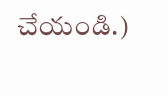చేయండి.)